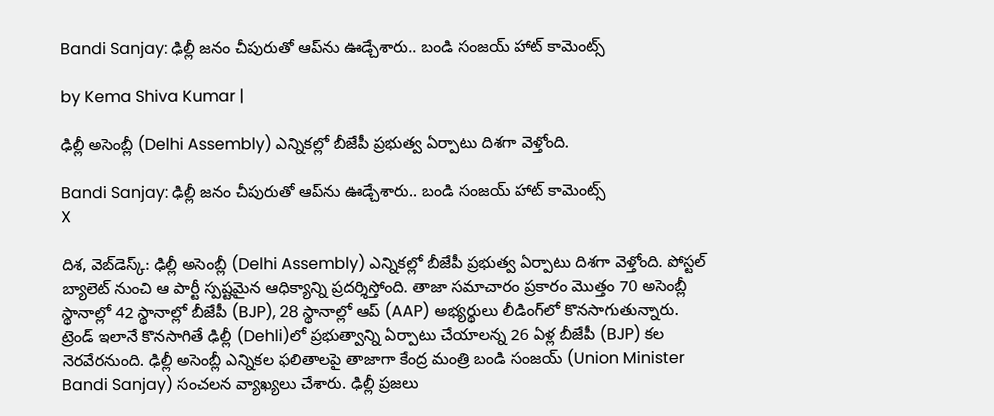Bandi Sanjay: ఢిల్లీ జనం చీపురుతో ఆప్‌ను ఊడ్చేశారు.. బండి సంజయ్ హాట్ కామెంట్స్

by Kema Shiva Kumar |

ఢిల్లీ అసెంబ్లీ (Delhi Assembly) ఎన్నికల్లో బీజేపీ ప్రభుత్వ ఏర్పాటు దిశగా వెళ్తోంది.

Bandi Sanjay: ఢిల్లీ జనం చీపురుతో ఆప్‌ను ఊడ్చేశారు.. బండి సంజయ్ హాట్ కామెంట్స్
X

దిశ, వెబ్‌డెస్క్: ఢిల్లీ అసెంబ్లీ (Delhi Assembly) ఎన్నికల్లో బీజేపీ ప్రభుత్వ ఏర్పాటు దిశగా వెళ్తోంది. పోస్టల్ బ్యాలెట్ నుంచి ఆ పార్టీ స్పష్టమైన ఆధిక్యాన్ని ప్రదర్శిస్తోంది. తాజా సమాచారం ప్రకారం మొత్తం 70 అసెంబ్లీ స్థానాల్లో 42 స్థానాల్లో బీజేపీ (BJP), 28 స్థానాల్లో ఆప్ (AAP) అభ్యర్థులు లీడింగ్‌లో కొనసాగుతున్నారు. ట్రెండ్ ఇలానే కొనసాగితే ఢిల్లీ (Dehli)లో ప్రభుత్వాన్ని ఏర్పాటు చేయాలన్న 26 ఏళ్ల బీజేపీ (BJP) కల నెరవేరనుంది. ఢిల్లీ అసెంబ్లీ ఎన్నికల ఫలితాలపై తాజాగా కేంద్ర మంత్రి బండి సంజయ్ (Union Minister Bandi Sanjay) సంచలన వ్యాఖ్యలు చేశారు. ఢిల్లీ ప్రజలు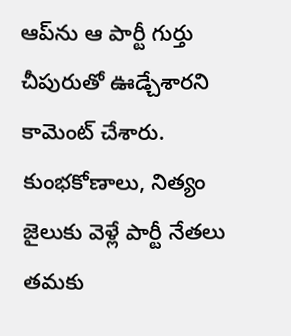ఆప్‌ను ఆ పార్టీ గుర్తు చీపురుతో ఊడ్చేశారని కామెంట్ చేశారు. కుంభకోణాలు, నిత్యం జైలుకు వెళ్లే పార్టీ నేతలు తమకు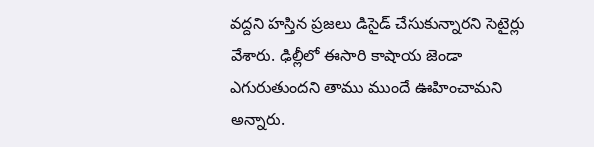వద్దని హస్తిన ప్రజలు డిసైడ్ చేసుకున్నారని సెటైర్లు వేశారు. ఢిల్లీలో ఈసారి కాషాయ జెండా ఎగురుతుందని తాము ముందే ఊహించామని అన్నారు.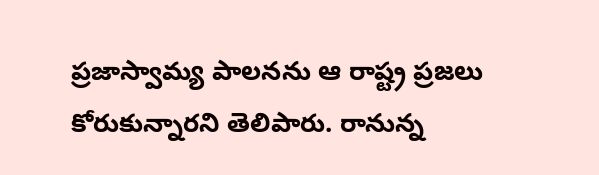ప్రజాస్వామ్య పాలనను ఆ రాష్ట్ర ప్రజలు కోరుకున్నారని తెలిపారు. రానున్న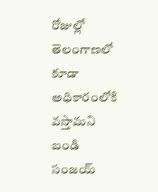రోజుల్లో తెలంగాణలో కూడా అధికారంలోకి వస్తామని బండి సంజయ్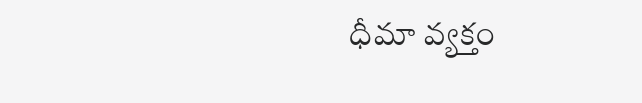ధీమా వ్యక్తం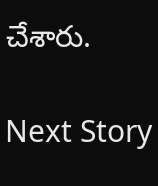చేశారు.

Next Story